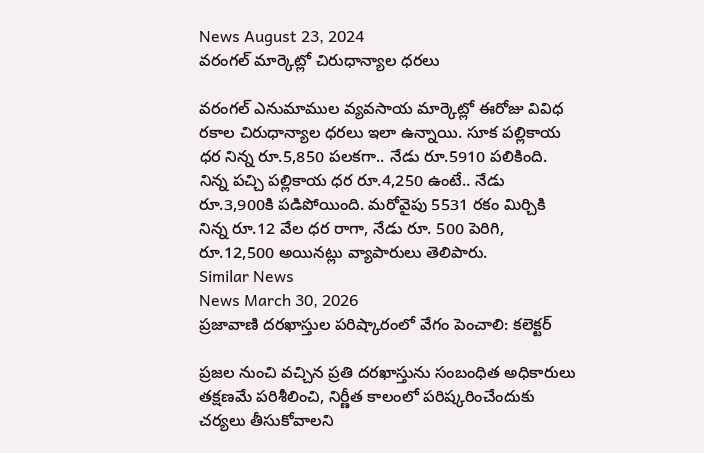News August 23, 2024
వరంగల్ మార్కెట్లో చిరుధాన్యాల ధరలు

వరంగల్ ఎనుమాముల వ్యవసాయ మార్కెట్లో ఈరోజు వివిధ రకాల చిరుధాన్యాల ధరలు ఇలా ఉన్నాయి. సూక పల్లికాయ ధర నిన్న రూ.5,850 పలకగా.. నేడు రూ.5910 పలికింది. నిన్న పచ్చి పల్లికాయ ధర రూ.4,250 ఉంటే.. నేడు రూ.3,900కి పడిపోయింది. మరోవైపు 5531 రకం మిర్చికి నిన్న రూ.12 వేల ధర రాగా, నేడు రూ. 500 పెరిగి, రూ.12,500 అయినట్లు వ్యాపారులు తెలిపారు.
Similar News
News March 30, 2026
ప్రజావాణి దరఖాస్తుల పరిష్కారంలో వేగం పెంచాలి: కలెక్టర్

ప్రజల నుంచి వచ్చిన ప్రతి దరఖాస్తును సంబంధిత అధికారులు తక్షణమే పరిశీలించి, నిర్ణీత కాలంలో పరిష్కరించేందుకు చర్యలు తీసుకోవాలని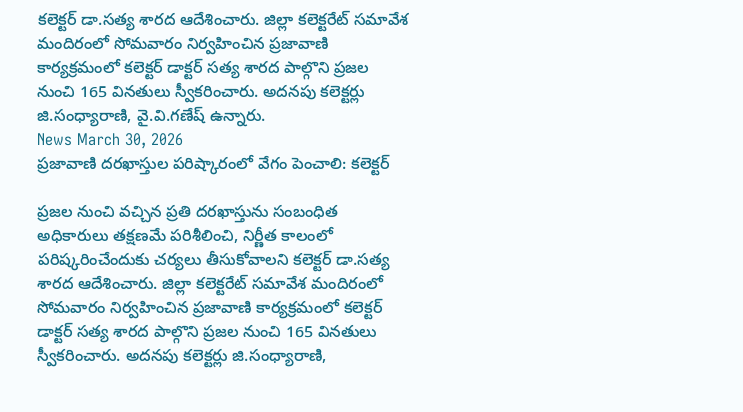కలెక్టర్ డా.సత్య శారద ఆదేశించారు. జిల్లా కలెక్టరేట్ సమావేశ మందిరంలో సోమవారం నిర్వహించిన ప్రజావాణి కార్యక్రమంలో కలెక్టర్ డాక్టర్ సత్య శారద పాల్గొని ప్రజల నుంచి 165 వినతులు స్వీకరించారు. అదనపు కలెక్టర్లు జి.సంధ్యారాణి, వై.వి.గణేష్ ఉన్నారు.
News March 30, 2026
ప్రజావాణి దరఖాస్తుల పరిష్కారంలో వేగం పెంచాలి: కలెక్టర్

ప్రజల నుంచి వచ్చిన ప్రతి దరఖాస్తును సంబంధిత అధికారులు తక్షణమే పరిశీలించి, నిర్ణీత కాలంలో పరిష్కరించేందుకు చర్యలు తీసుకోవాలని కలెక్టర్ డా.సత్య శారద ఆదేశించారు. జిల్లా కలెక్టరేట్ సమావేశ మందిరంలో సోమవారం నిర్వహించిన ప్రజావాణి కార్యక్రమంలో కలెక్టర్ డాక్టర్ సత్య శారద పాల్గొని ప్రజల నుంచి 165 వినతులు స్వీకరించారు. అదనపు కలెక్టర్లు జి.సంధ్యారాణి,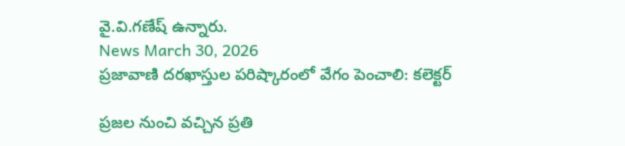వై.వి.గణేష్ ఉన్నారు.
News March 30, 2026
ప్రజావాణి దరఖాస్తుల పరిష్కారంలో వేగం పెంచాలి: కలెక్టర్

ప్రజల నుంచి వచ్చిన ప్రతి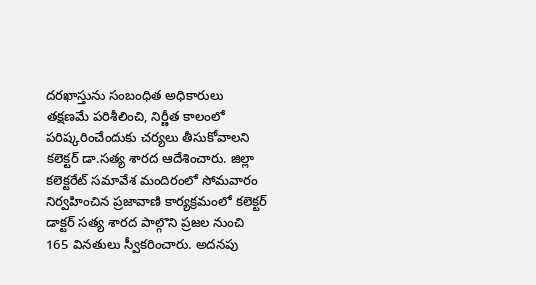దరఖాస్తును సంబంధిత అధికారులు తక్షణమే పరిశీలించి, నిర్ణీత కాలంలో పరిష్కరించేందుకు చర్యలు తీసుకోవాలని కలెక్టర్ డా.సత్య శారద ఆదేశించారు. జిల్లా కలెక్టరేట్ సమావేశ మందిరంలో సోమవారం నిర్వహించిన ప్రజావాణి కార్యక్రమంలో కలెక్టర్ డాక్టర్ సత్య శారద పాల్గొని ప్రజల నుంచి 165 వినతులు స్వీకరించారు. అదనపు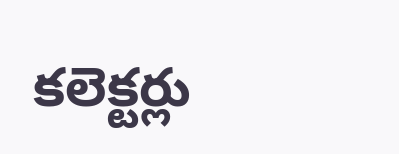కలెక్టర్లు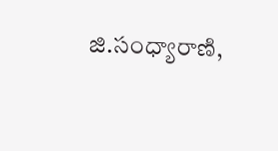జి.సంధ్యారాణి,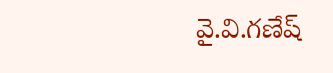వై.వి.గణేష్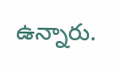ఉన్నారు.